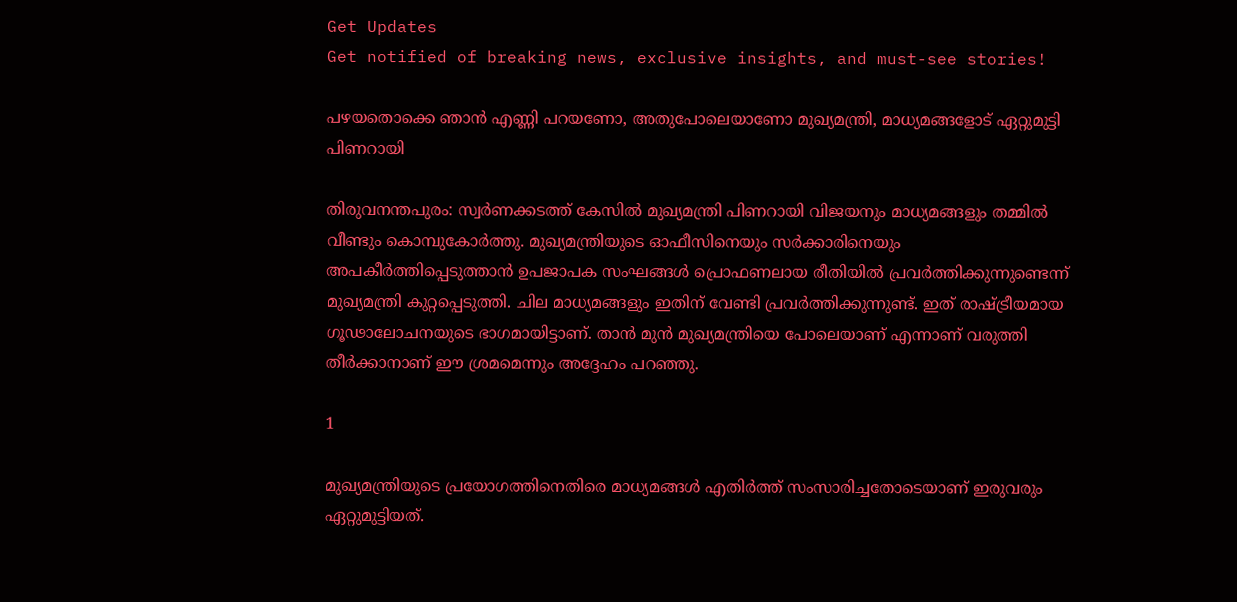Get Updates
Get notified of breaking news, exclusive insights, and must-see stories!

പഴയതൊക്കെ ഞാന്‍ എണ്ണി പറയണോ, അതുപോലെയാണോ മുഖ്യമന്ത്രി, മാധ്യമങ്ങളോട് ഏറ്റുമുട്ടി പിണറായി

തിരുവനന്തപുരം: സ്വര്‍ണക്കടത്ത് കേസില്‍ മുഖ്യമന്ത്രി പിണറായി വിജയനും മാധ്യമങ്ങളും തമ്മില്‍ വീണ്ടും കൊമ്പുകോര്‍ത്തു. മുഖ്യമന്ത്രിയുടെ ഓഫീസിനെയും സര്‍ക്കാരിനെയും അപകീര്‍ത്തിപ്പെടുത്താന്‍ ഉപജാപക സംഘങ്ങള്‍ പ്രൊഫണലായ രീതിയില്‍ പ്രവര്‍ത്തിക്കുന്നുണ്ടെന്ന് മുഖ്യമന്ത്രി കുറ്റപ്പെടുത്തി. ചില മാധ്യമങ്ങളും ഇതിന് വേണ്ടി പ്രവര്‍ത്തിക്കുന്നുണ്ട്. ഇത് രാഷ്ട്രീയമായ ഗൂഢാലോചനയുടെ ഭാഗമായിട്ടാണ്. താന്‍ മുന്‍ മുഖ്യമന്ത്രിയെ പോലെയാണ് എന്നാണ് വരുത്തി തീര്‍ക്കാനാണ് ഈ ശ്രമമെന്നും അദ്ദേഹം പറഞ്ഞു.

1

മുഖ്യമന്ത്രിയുടെ പ്രയോഗത്തിനെതിരെ മാധ്യമങ്ങള്‍ എതിര്‍ത്ത് സംസാരിച്ചതോടെയാണ് ഇരുവരും ഏറ്റുമുട്ടിയത്.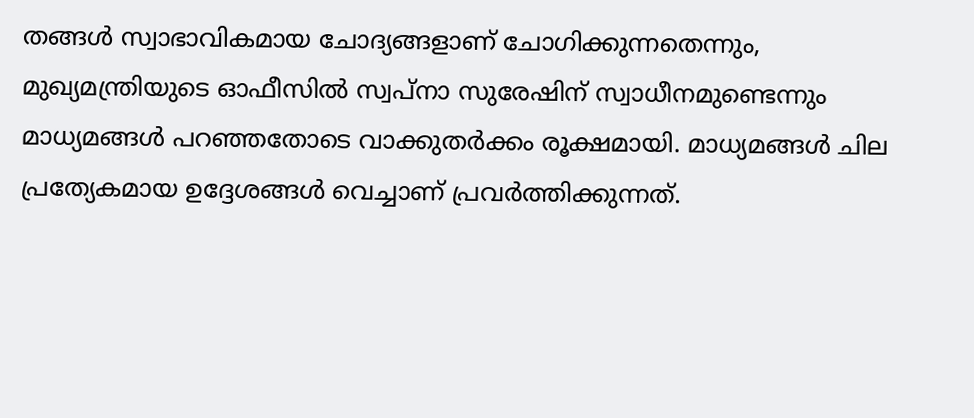തങ്ങള്‍ സ്വാഭാവികമായ ചോദ്യങ്ങളാണ് ചോഗിക്കുന്നതെന്നും, മുഖ്യമന്ത്രിയുടെ ഓഫീസില്‍ സ്വപ്‌നാ സുരേഷിന് സ്വാധീനമുണ്ടെന്നും മാധ്യമങ്ങള്‍ പറഞ്ഞതോടെ വാക്കുതര്‍ക്കം രൂക്ഷമായി. മാധ്യമങ്ങള്‍ ചില പ്രത്യേകമായ ഉദ്ദേശങ്ങള്‍ വെച്ചാണ് പ്രവര്‍ത്തിക്കുന്നത്.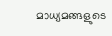മാധ്യമങ്ങളുടെ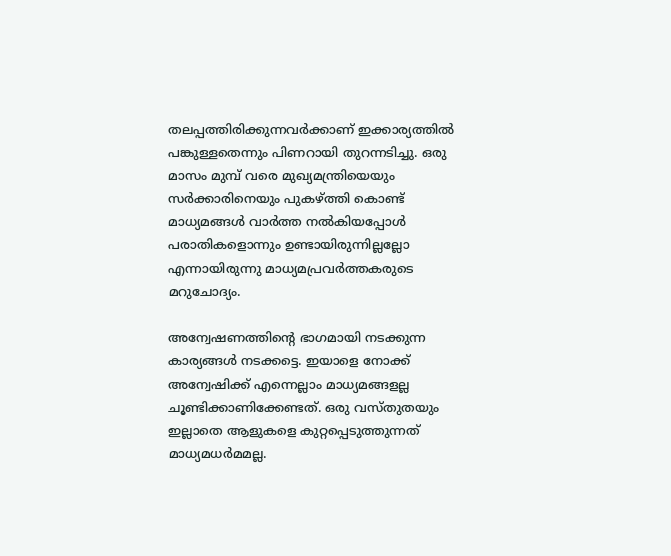തലപ്പത്തിരിക്കുന്നവര്‍ക്കാണ് ഇക്കാര്യത്തില്‍ പങ്കുള്ളതെന്നും പിണറായി തുറന്നടിച്ചു. ഒരു മാസം മുമ്പ് വരെ മുഖ്യമന്ത്രിയെയും സര്‍ക്കാരിനെയും പുകഴ്ത്തി കൊണ്ട് മാധ്യമങ്ങള്‍ വാര്‍ത്ത നല്‍കിയപ്പോള്‍ പരാതികളൊന്നും ഉണ്ടായിരുന്നില്ലല്ലോ എന്നായിരുന്നു മാധ്യമപ്രവര്‍ത്തകരുടെ മറുചോദ്യം.

അന്വേഷണത്തിന്റെ ഭാഗമായി നടക്കുന്ന കാര്യങ്ങള്‍ നടക്കട്ടെ. ഇയാളെ നോക്ക് അന്വേഷിക്ക് എന്നെല്ലാം മാധ്യമങ്ങളല്ല ചൂണ്ടിക്കാണിക്കേണ്ടത്. ഒരു വസ്തുതയും ഇല്ലാതെ ആളുകളെ കുറ്റപ്പെടുത്തുന്നത് മാധ്യമധര്‍മമല്ല.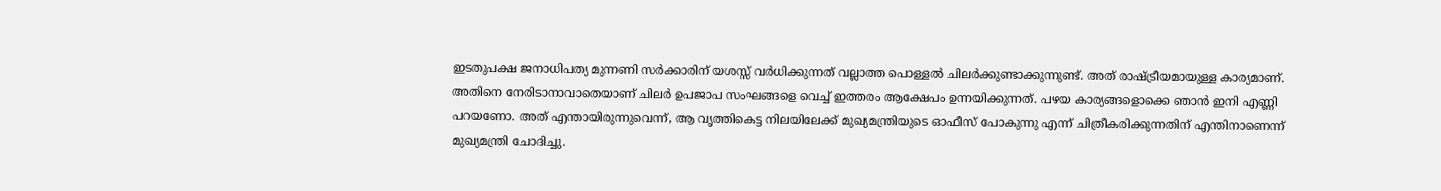ഇടതുപക്ഷ ജനാധിപത്യ മുന്നണി സര്‍ക്കാരിന് യശസ്സ് വര്‍ധിക്കുന്നത് വല്ലാത്ത പൊള്ളല്‍ ചിലര്‍ക്കുണ്ടാക്കുന്നുണ്ട്. അത് രാഷ്ട്രീയമായുള്ള കാര്യമാണ്. അതിനെ നേരിടാനാവാതെയാണ് ചിലര്‍ ഉപജാപ സംഘങ്ങളെ വെച്ച് ഇത്തരം ആക്ഷേപം ഉന്നയിക്കുന്നത്. പഴയ കാര്യങ്ങളൊക്കെ ഞാന്‍ ഇനി എണ്ണി പറയണോ. അത് എന്തായിരുന്നുവെന്ന്, ആ വൃത്തികെട്ട നിലയിലേക്ക് മുഖ്യമന്ത്രിയുടെ ഓഫീസ് പോകുന്നു എന്ന് ചിത്രീകരിക്കുന്നതിന് എന്തിനാണെന്ന് മുഖ്യമന്ത്രി ചോദിച്ചു.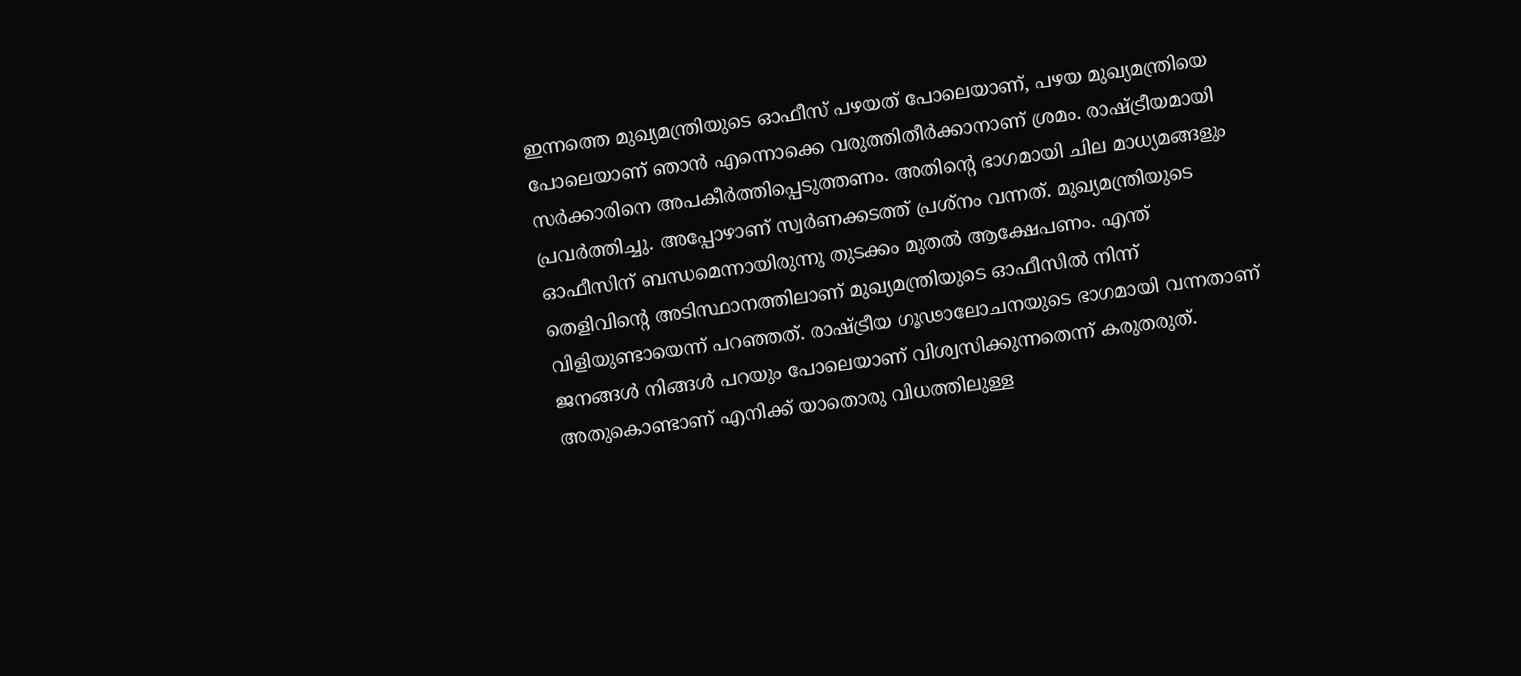ഇന്നത്തെ മുഖ്യമന്ത്രിയുടെ ഓഫീസ് പഴയത് പോലെയാണ്, പഴയ മുഖ്യമന്ത്രിയെ പോലെയാണ് ഞാന്‍ എന്നൊക്കെ വരുത്തിതീര്‍ക്കാനാണ് ശ്രമം. രാഷ്ട്രീയമായി സര്‍ക്കാരിനെ അപകീര്‍ത്തിപ്പെടുത്തണം. അതിന്റെ ഭാഗമായി ചില മാധ്യമങ്ങളും പ്രവര്‍ത്തിച്ചു. അപ്പോഴാണ് സ്വര്‍ണക്കടത്ത് പ്രശ്‌നം വന്നത്. മുഖ്യമന്ത്രിയുടെ ഓഫീസിന് ബന്ധമെന്നായിരുന്നു തുടക്കം മുതല്‍ ആക്ഷേപണം. എന്ത് തെളിവിന്റെ അടിസ്ഥാനത്തിലാണ് മുഖ്യമന്ത്രിയുടെ ഓഫീസില്‍ നിന്ന് വിളിയുണ്ടായെന്ന് പറഞ്ഞത്. രാഷ്ട്രീയ ഗൂഢാലോചനയുടെ ഭാഗമായി വന്നതാണ് ജനങ്ങള്‍ നിങ്ങള്‍ പറയും പോലെയാണ് വിശ്വസിക്കുന്നതെന്ന് കരുതരുത്. അതുകൊണ്ടാണ് എനിക്ക് യാതൊരു വിധത്തിലുള്ള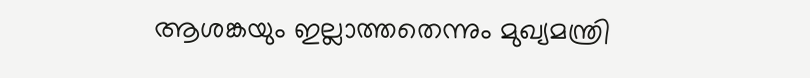ആശങ്കയും ഇല്ലാത്തതെന്നും മുഖ്യമന്ത്രി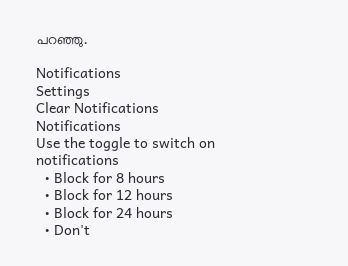പറഞ്ഞു.

Notifications
Settings
Clear Notifications
Notifications
Use the toggle to switch on notifications
  • Block for 8 hours
  • Block for 12 hours
  • Block for 24 hours
  • Don't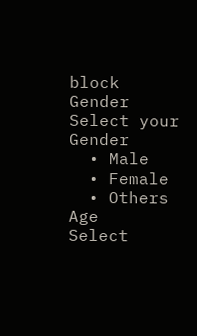block
Gender
Select your Gender
  • Male
  • Female
  • Others
Age
Select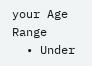your Age Range
  • Under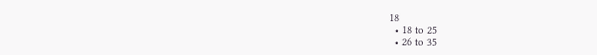18
  • 18 to 25
  • 26 to 35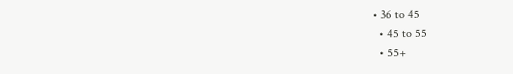• 36 to 45
  • 45 to 55
  • 55+